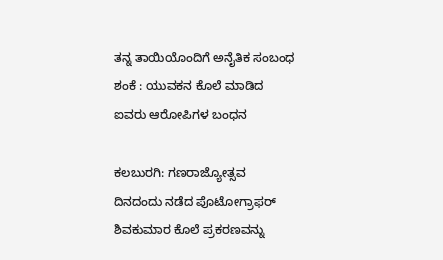ತನ್ನ ತಾಯಿಯೊಂದಿಗೆ ಅನೈತಿಕ ಸಂಬಂಧ ಶಂಕೆ : ಯುವಕನ ಕೊಲೆ ಮಾಡಿದ ಐವರು ಆರೋಪಿಗಳ ಬಂಧನ

ಕಲಬುರಗಿ: ಗಣರಾಜ್ಯೋತ್ಸವ ದಿನದಂದು ನಡೆದ ಪೊಟೋಗ್ರಾಫರ್ ಶಿವಕುಮಾರ ಕೊಲೆ ಪ್ರಕರಣವನ್ನು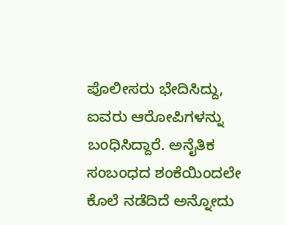ಪೊಲೀಸರು ಭೇದಿಸಿದ್ದು, ಐವರು ಆರೋಪಿಗಳನ್ನು ಬಂಧಿಸಿದ್ದಾರೆ. ಅನೈತಿಕ ಸಂಬಂಧದ ಶಂಕೆಯಿಂದಲೇ ಕೊಲೆ ನಡೆದಿದೆ ಅನ್ನೋದು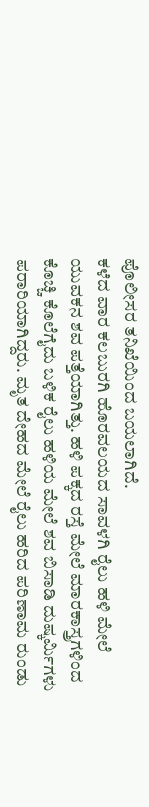ಪೊಲೀಸರ ತನಿಖೆಯಿಂದ ಬಯಲಾಗಿದೆ.
ಕಳೆದ ವಾರ ಕಲಬುರಗಿ ಹೊರವಲಯದ ಸಾವಳಗಿ ರೈಲು ಹಳಿ ಮೇಲೆ ಯುವಕನ ಶವ ಪತ್ತೆಯಾಗಿತ್ತು. ಹಳಿ ಪಕ್ಕದ ರಸ್ತೆ ಮೇಲೆ ಮಾರಕಾಸ್ತ್ರಗಳಿಂದ ಕೊಚ್ಚಿ ಕೊಲೆಗೈದು ಬಳಿಕ ರೈಲು ಹಳಿಯ ಮೇಲೆ ಶವ ಬಿಸಾಡಿ ದುಷ್ಕರ್ಮಿಗಳು ಪರಾರಿಯಾಗಿದ್ದರು. ಮೃತ ದೇಹದ ಮೇಲೆ ರೈಲು ಹರಿದ ಪರಿಣಾಮ ರುಂಡು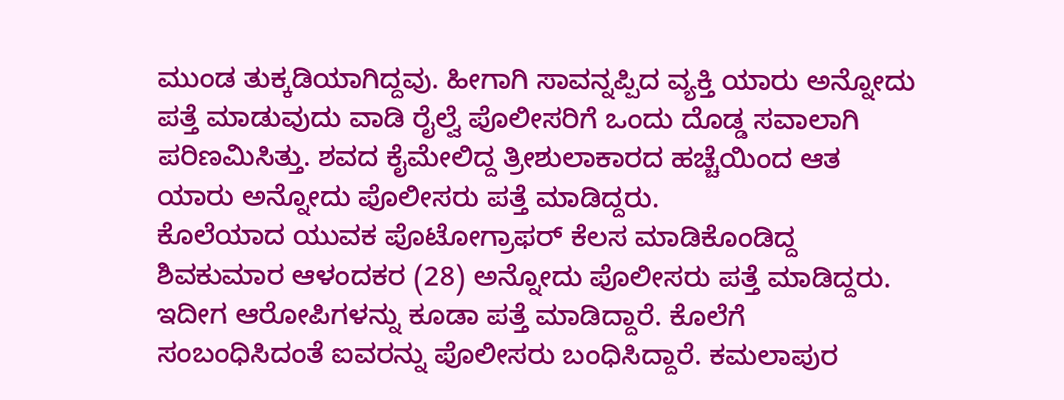ಮುಂಡ ತುಕ್ಕಡಿಯಾಗಿದ್ದವು. ಹೀಗಾಗಿ ಸಾವನ್ನಪ್ಪಿದ ವ್ಯಕ್ತಿ ಯಾರು ಅನ್ನೋದು ಪತ್ತೆ ಮಾಡುವುದು ವಾಡಿ ರೈಲ್ವೆ ಪೊಲೀಸರಿಗೆ ಒಂದು ದೊಡ್ಡ ಸವಾಲಾಗಿ ಪರಿಣಮಿಸಿತ್ತು. ಶವದ ಕೈಮೇಲಿದ್ದ ತ್ರೀಶುಲಾಕಾರದ ಹಚ್ಚೆಯಿಂದ ಆತ ಯಾರು ಅನ್ನೋದು ಪೊಲೀಸರು ಪತ್ತೆ ಮಾಡಿದ್ದರು.
ಕೊಲೆಯಾದ ಯುವಕ ಪೊಟೋಗ್ರಾಫರ್ ಕೆಲಸ ಮಾಡಿಕೊಂಡಿದ್ದ ಶಿವಕುಮಾರ ಆಳಂದಕರ (28) ಅನ್ನೋದು ಪೊಲೀಸರು ಪತ್ತೆ ಮಾಡಿದ್ದರು. ಇದೀಗ ಆರೋಪಿಗಳನ್ನು ಕೂಡಾ ಪತ್ತೆ ಮಾಡಿದ್ದಾರೆ. ಕೊಲೆಗೆ ಸಂಬಂಧಿಸಿದಂತೆ ಐವರನ್ನು ಪೊಲೀಸರು ಬಂಧಿಸಿದ್ದಾರೆ. ಕಮಲಾಪುರ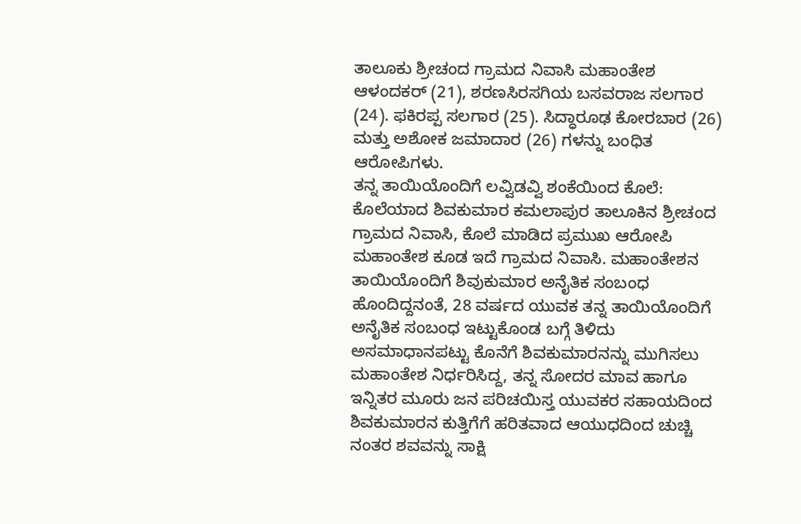ತಾಲೂಕು ಶ್ರೀಚಂದ ಗ್ರಾಮದ ನಿವಾಸಿ ಮಹಾಂತೇಶ ಆಳಂದಕರ್ (21), ಶರಣಸಿರಸಗಿಯ ಬಸವರಾಜ ಸಲಗಾರ (24). ಫಕಿರಪ್ಪ ಸಲಗಾರ (25). ಸಿದ್ಧಾರೂಢ ಕೋರಬಾರ (26) ಮತ್ತು ಅಶೋಕ ಜಮಾದಾರ (26) ಗಳನ್ನು ಬಂಧಿತ ಆರೋಪಿಗಳು.
ತನ್ನ ತಾಯಿಯೊಂದಿಗೆ ಲವ್ವಿಡವ್ವಿ ಶಂಕೆಯಿಂದ ಕೊಲೆ:
ಕೊಲೆಯಾದ ಶಿವಕುಮಾರ ಕಮಲಾಪುರ ತಾಲೂಕಿನ ಶ್ರೀಚಂದ ಗ್ರಾಮದ ನಿವಾಸಿ, ಕೊಲೆ ಮಾಡಿದ ಪ್ರಮುಖ ಆರೋಪಿ ಮಹಾಂತೇಶ ಕೂಡ ಇದೆ ಗ್ರಾಮದ ನಿವಾಸಿ. ಮಹಾಂತೇಶನ ತಾಯಿಯೊಂದಿಗೆ ಶಿವುಕುಮಾರ ಅನೈತಿಕ ಸಂಬಂಧ ಹೊಂದಿದ್ದನಂತೆ, 28 ವರ್ಷದ ಯುವಕ ತನ್ನ ತಾಯಿಯೊಂದಿಗೆ ಅನೈತಿಕ ಸಂಬಂಧ ಇಟ್ಟುಕೊಂಡ ಬಗ್ಗೆ ತಿಳಿದು ಅಸಮಾಧಾನಪಟ್ಟು ಕೊನೆಗೆ ಶಿವಕುಮಾರನನ್ನು ಮುಗಿಸಲು ಮಹಾಂತೇಶ ನಿರ್ಧರಿಸಿದ್ದ, ತನ್ನ ಸೋದರ ಮಾವ ಹಾಗೂ ಇನ್ನಿತರ ಮೂರು ಜನ ಪರಿಚಯಿಸ್ತ ಯುವಕರ ಸಹಾಯದಿಂದ ಶಿವಕುಮಾರನ ಕುತ್ತಿಗೆಗೆ ಹರಿತವಾದ ಆಯುಧದಿಂದ ಚುಚ್ಚಿ ನಂತರ ಶವವನ್ನು ಸಾಕ್ಷಿ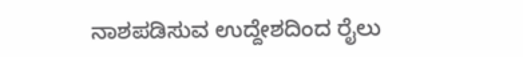ನಾಶಪಡಿಸುವ ಉದ್ದೇಶದಿಂದ ರೈಲು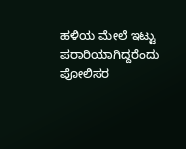ಹಳಿಯ ಮೇಲೆ ಇಟ್ಟು ಪರಾರಿಯಾಗಿದ್ದರೆಂದು ಪೋಲಿಸರ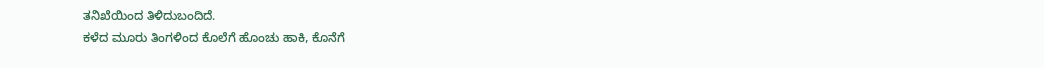ತನಿಖೆಯಿಂದ ತಿಳಿದುಬಂದಿದೆ.
ಕಳೆದ ಮೂರು ತಿಂಗಳಿಂದ ಕೊಲೆಗೆ ಹೊಂಚು ಹಾಕಿ, ಕೊನೆಗೆ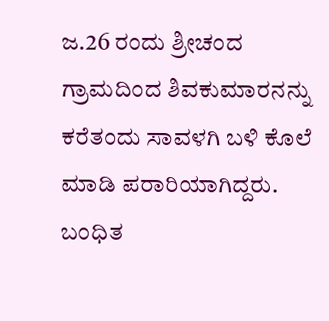ಜ.26 ರಂದು ಶ್ರೀಚಂದ ಗ್ರಾಮದಿಂದ ಶಿವಕುಮಾರನನ್ನು ಕರೆತಂದು ಸಾವಳಗಿ ಬಳಿ ಕೊಲೆ ಮಾಡಿ ಪರಾರಿಯಾಗಿದ್ದರು. ಬಂಧಿತ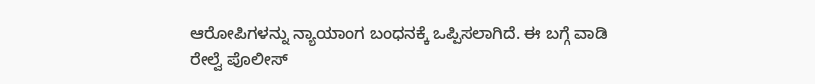ಆರೋಪಿಗಳನ್ನು ನ್ಯಾಯಾಂಗ ಬಂಧನಕ್ಕೆ ಒಪ್ಪಿಸಲಾಗಿದೆ. ಈ ಬಗ್ಗೆ ವಾಡಿ ರೇಲ್ವೆ ಪೊಲೀಸ್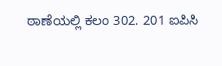ಠಾಣೆಯಲ್ಲಿ ಕಲಂ 302. 201 ಐಪಿಸಿ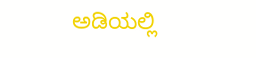ಅಡಿಯಲ್ಲಿ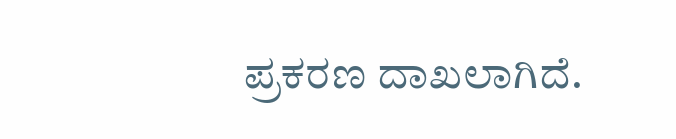ಪ್ರಕರಣ ದಾಖಲಾಗಿದೆ.